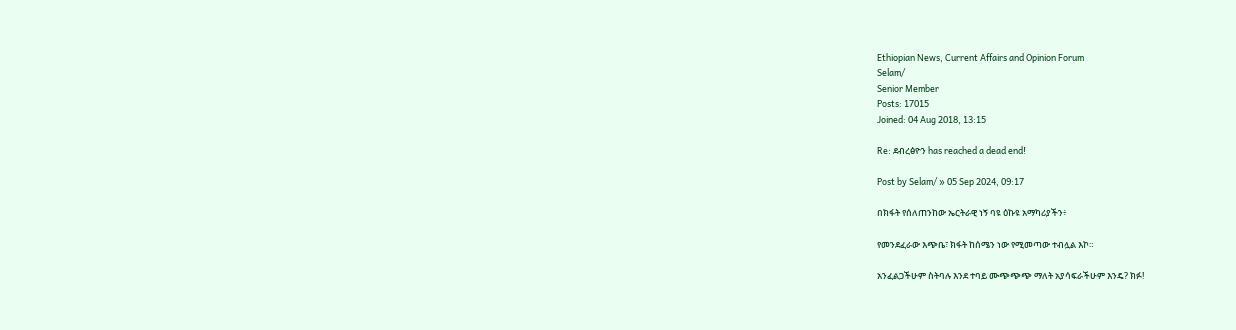Ethiopian News, Current Affairs and Opinion Forum
Selam/
Senior Member
Posts: 17015
Joined: 04 Aug 2018, 13:15

Re: ደብረፅዮን has reached a dead end!

Post by Selam/ » 05 Sep 2024, 09:17

በክፋት የሰለጠንከው ኤርትራዊ ነኝ ባዩ ዕኩዩ አማካሪያችን፥

የመንደፈራው እጭቤ፣ ክፋት ከሰሜን ነው የሚመጣው ተብሏል እኮ።

አንፈልጋችሁም ስትባሉ እንደ ተባይ ሙጭጭጭ ማለት አያሳፍራችሁም እንዴ? ክፉ!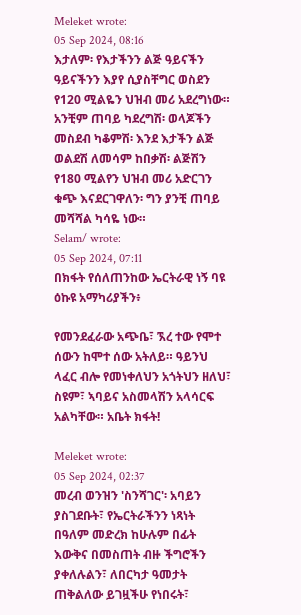Meleket wrote:
05 Sep 2024, 08:16
እታለም፡ የእታችንን ልጅ ዓይናችን ዓይናችንን እያየ ሲያስቸግር ወስደን የ120 ሚልዬን ህዝብ መሪ አደረግነው። አንቺም ጠባይ ካደረግሽ፡ ወላጆችን መስደብ ካቆምሽ፡ እንደ እታችን ልጅ ወልደሽ ለመሳም ከበቃሽ፡ ልጅሽን የ180 ሚልየን ህዝብ መሪ አድርገን ቁጭ እናደርገዋለን፡ ግን ያንቺ ጠባይ መሻሻል ካሳዬ ነው።
Selam/ wrote:
05 Sep 2024, 07:11
በክፋት የሰለጠንከው ኤርትራዊ ነኝ ባዩ ዕኩዩ አማካሪያችን፥

የመንደፈራው አጭቤ፣ ኧረ ተው የሞተ ሰውን ከሞተ ሰው አትለይ። ዓይንህ ላፈር ብሎ የመነቀለህን አጎትህን ዘለህ፣ ስዩም፣ ኣባይና አስመላሽን አላሳርፍ አልካቸው። አቤት ክፋት!

Meleket wrote:
05 Sep 2024, 02:37
መረብ ወንዝን 'ስንሻገር'፡ አባይን ያስገደቡት፣ የኤርትራችንን ነጻነት በዓለም መድረክ ከሁሉም በፊት እውቅና በመስጠት ብዙ ችግሮችን ያቀለሉልን፣ ለበርካታ ዓመታት ጠቅልለው ይገዟችሁ የነበሩት፣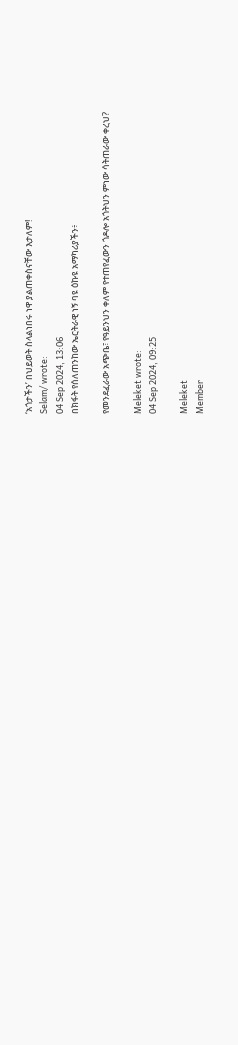‘አጎታችን’ በህይወት ስላልነበሩ ነዋ ያልጠቀስናቸው እታለም!
Selam/ wrote:
04 Sep 2024, 13:06
በክፋት የሰለጠንከው ኤርትራዊ ነኝ ባዩ ዕኩዩ አማካሪያችን፥

የመንደፈራው አጭቤ፣ የዓይንህን ቀለም የተጠየፈውን ጎዶሎ አጎትህን ምነው ሳትጠራው ቀረህ?

Meleket wrote:
04 Sep 2024, 09:25

Meleket
Member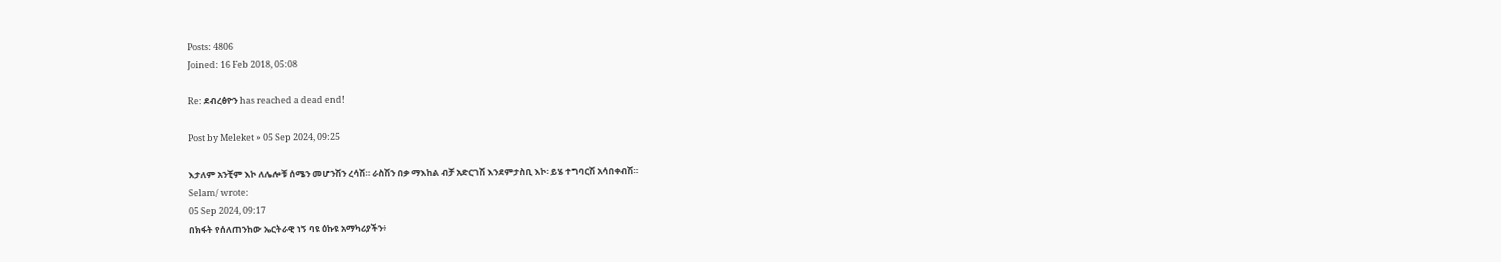Posts: 4806
Joined: 16 Feb 2018, 05:08

Re: ደብረፅዮን has reached a dead end!

Post by Meleket » 05 Sep 2024, 09:25

እታለም አንቺም እኮ ለሌሎቹ ሰሜን መሆንሽን ረሳሽ። ራስሽን በቃ ማእከል ብቻ አድርገሽ እንደምታስቢ እኮ፡ ይሄ ተግባርሽ አሳበቀብሽ።
Selam/ wrote:
05 Sep 2024, 09:17
በክፋት የሰለጠንከው ኤርትራዊ ነኝ ባዩ ዕኩዩ አማካሪያችን፥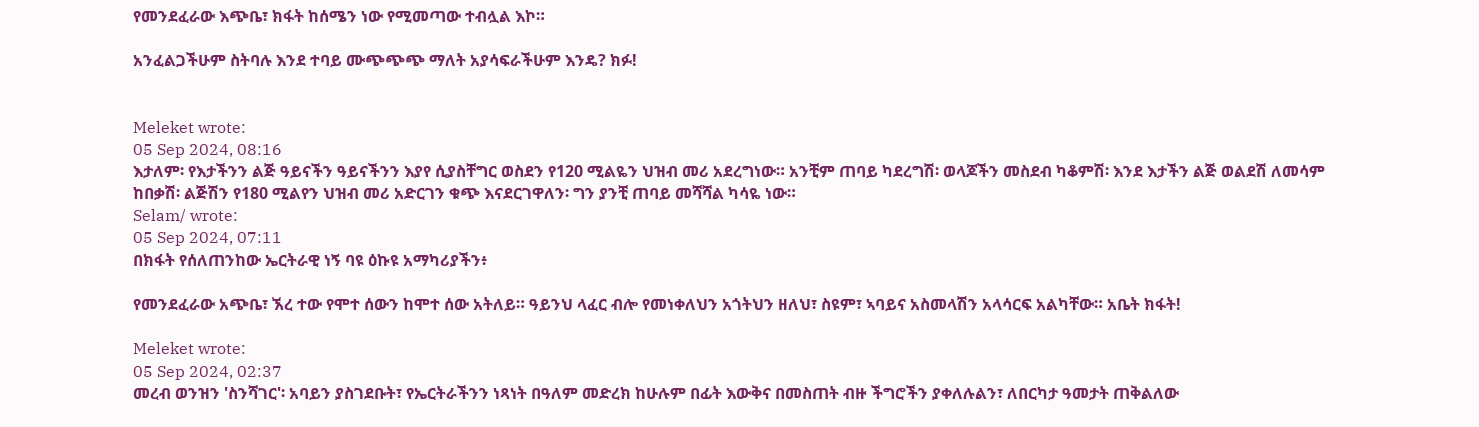የመንደፈራው እጭቤ፣ ክፋት ከሰሜን ነው የሚመጣው ተብሏል እኮ።

አንፈልጋችሁም ስትባሉ እንደ ተባይ ሙጭጭጭ ማለት አያሳፍራችሁም እንዴ? ክፉ!


Meleket wrote:
05 Sep 2024, 08:16
እታለም፡ የእታችንን ልጅ ዓይናችን ዓይናችንን እያየ ሲያስቸግር ወስደን የ120 ሚልዬን ህዝብ መሪ አደረግነው። አንቺም ጠባይ ካደረግሽ፡ ወላጆችን መስደብ ካቆምሽ፡ እንደ እታችን ልጅ ወልደሽ ለመሳም ከበቃሽ፡ ልጅሽን የ180 ሚልየን ህዝብ መሪ አድርገን ቁጭ እናደርገዋለን፡ ግን ያንቺ ጠባይ መሻሻል ካሳዬ ነው።
Selam/ wrote:
05 Sep 2024, 07:11
በክፋት የሰለጠንከው ኤርትራዊ ነኝ ባዩ ዕኩዩ አማካሪያችን፥

የመንደፈራው አጭቤ፣ ኧረ ተው የሞተ ሰውን ከሞተ ሰው አትለይ። ዓይንህ ላፈር ብሎ የመነቀለህን አጎትህን ዘለህ፣ ስዩም፣ ኣባይና አስመላሽን አላሳርፍ አልካቸው። አቤት ክፋት!

Meleket wrote:
05 Sep 2024, 02:37
መረብ ወንዝን 'ስንሻገር'፡ አባይን ያስገደቡት፣ የኤርትራችንን ነጻነት በዓለም መድረክ ከሁሉም በፊት እውቅና በመስጠት ብዙ ችግሮችን ያቀለሉልን፣ ለበርካታ ዓመታት ጠቅልለው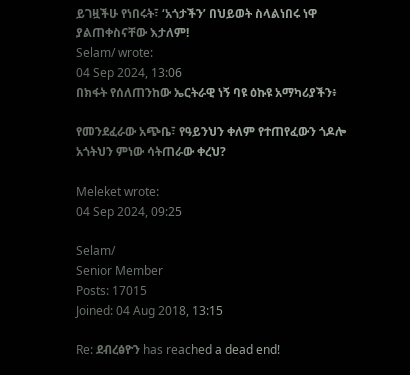ይገዟችሁ የነበሩት፣ ‘አጎታችን’ በህይወት ስላልነበሩ ነዋ ያልጠቀስናቸው እታለም!
Selam/ wrote:
04 Sep 2024, 13:06
በክፋት የሰለጠንከው ኤርትራዊ ነኝ ባዩ ዕኩዩ አማካሪያችን፥

የመንደፈራው አጭቤ፣ የዓይንህን ቀለም የተጠየፈውን ጎዶሎ አጎትህን ምነው ሳትጠራው ቀረህ?

Meleket wrote:
04 Sep 2024, 09:25

Selam/
Senior Member
Posts: 17015
Joined: 04 Aug 2018, 13:15

Re: ደብረፅዮን has reached a dead end!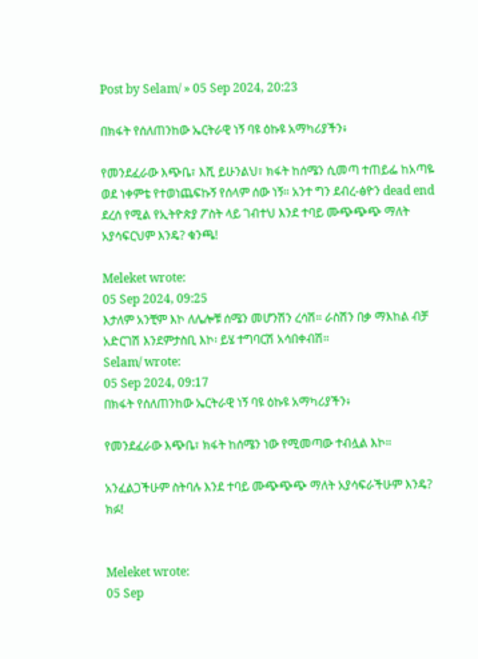Post by Selam/ » 05 Sep 2024, 20:23

በክፋት የሰለጠንከው ኤርትራዊ ነኝ ባዩ ዕኩዩ አማካሪያችን፥

የመንደፈራው እጭቤ፣ እሺ ይሁንልህ፣ ክፋት ከሰሜን ሲመጣ ተጠይፌ ከአጣዬ ወደ ነቀምቴ የተወነጨፍኩኝ የሰላም ሰው ነኝ። አንተ ግን ደብረ-ፅዮን dead end ደረሰ የሚል የኢትዮጵያ ፖስት ላይ ገብተህ እንደ ተባይ ሙጭጭጭ ማለት አያሳፍርህም እንዴ? ቁንጫ!

Meleket wrote:
05 Sep 2024, 09:25
እታለም አንቺም እኮ ለሌሎቹ ሰሜን መሆንሽን ረሳሽ። ራስሽን በቃ ማእከል ብቻ አድርገሽ እንደምታስቢ እኮ፡ ይሄ ተግባርሽ አሳበቀብሽ።
Selam/ wrote:
05 Sep 2024, 09:17
በክፋት የሰለጠንከው ኤርትራዊ ነኝ ባዩ ዕኩዩ አማካሪያችን፥

የመንደፈራው እጭቤ፣ ክፋት ከሰሜን ነው የሚመጣው ተብሏል እኮ።

አንፈልጋችሁም ስትባሉ እንደ ተባይ ሙጭጭጭ ማለት አያሳፍራችሁም እንዴ? ክፉ!


Meleket wrote:
05 Sep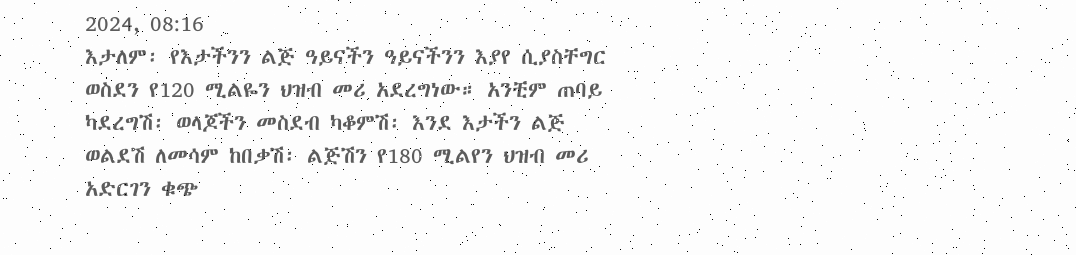2024, 08:16
እታለም፡ የእታችንን ልጅ ዓይናችን ዓይናችንን እያየ ሲያስቸግር ወስደን የ120 ሚልዬን ህዝብ መሪ አደረግነው። አንቺም ጠባይ ካደረግሽ፡ ወላጆችን መስደብ ካቆምሽ፡ እንደ እታችን ልጅ ወልደሽ ለመሳም ከበቃሽ፡ ልጅሽን የ180 ሚልየን ህዝብ መሪ አድርገን ቁጭ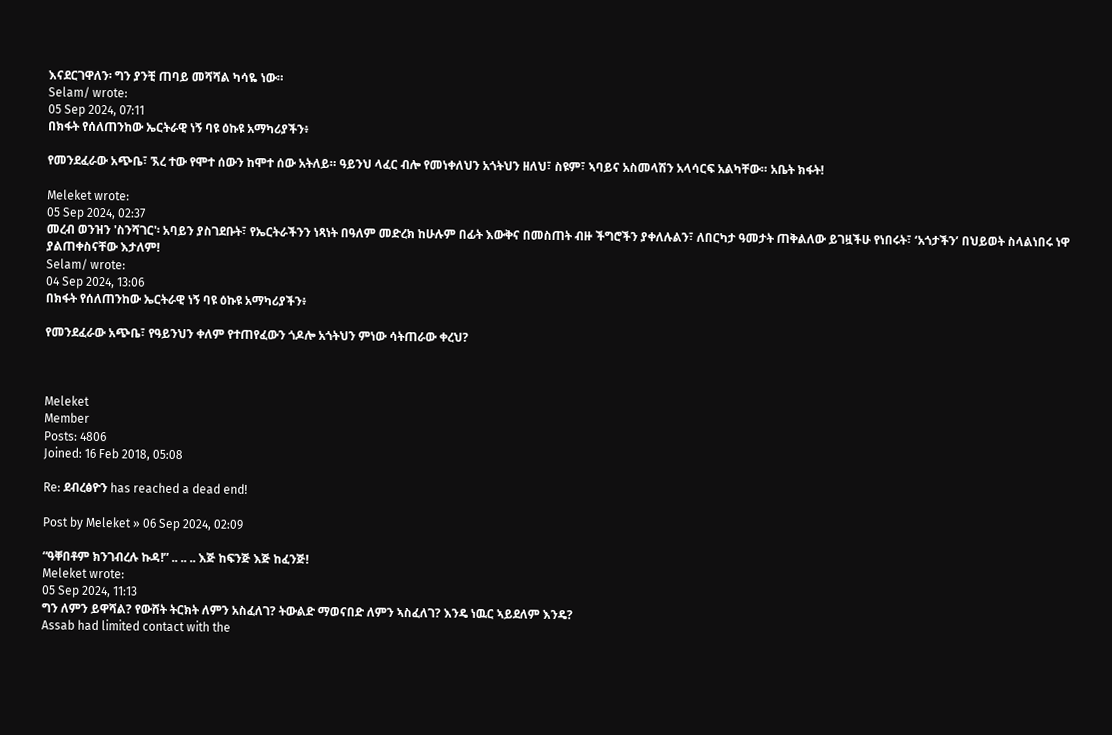እናደርገዋለን፡ ግን ያንቺ ጠባይ መሻሻል ካሳዬ ነው።
Selam/ wrote:
05 Sep 2024, 07:11
በክፋት የሰለጠንከው ኤርትራዊ ነኝ ባዩ ዕኩዩ አማካሪያችን፥

የመንደፈራው አጭቤ፣ ኧረ ተው የሞተ ሰውን ከሞተ ሰው አትለይ። ዓይንህ ላፈር ብሎ የመነቀለህን አጎትህን ዘለህ፣ ስዩም፣ ኣባይና አስመላሽን አላሳርፍ አልካቸው። አቤት ክፋት!

Meleket wrote:
05 Sep 2024, 02:37
መረብ ወንዝን 'ስንሻገር'፡ አባይን ያስገደቡት፣ የኤርትራችንን ነጻነት በዓለም መድረክ ከሁሉም በፊት እውቅና በመስጠት ብዙ ችግሮችን ያቀለሉልን፣ ለበርካታ ዓመታት ጠቅልለው ይገዟችሁ የነበሩት፣ ‘አጎታችን’ በህይወት ስላልነበሩ ነዋ ያልጠቀስናቸው እታለም!
Selam/ wrote:
04 Sep 2024, 13:06
በክፋት የሰለጠንከው ኤርትራዊ ነኝ ባዩ ዕኩዩ አማካሪያችን፥

የመንደፈራው አጭቤ፣ የዓይንህን ቀለም የተጠየፈውን ጎዶሎ አጎትህን ምነው ሳትጠራው ቀረህ?



Meleket
Member
Posts: 4806
Joined: 16 Feb 2018, 05:08

Re: ደብረፅዮን has reached a dead end!

Post by Meleket » 06 Sep 2024, 02:09

“ዓቐበቶም ክንገብረሉ ኩዳ!” .. .. .. እጅ ከፍንጅ እጅ ከፈንጅ!
Meleket wrote:
05 Sep 2024, 11:13
ግን ለምን ይዋሻል? የውሸት ትርክት ለምን አስፈለገ? ትውልድ ማወናበድ ለምን ኣስፈለገ? እንዴ ነዉር ኣይደለም እንዴ?
Assab had limited contact with the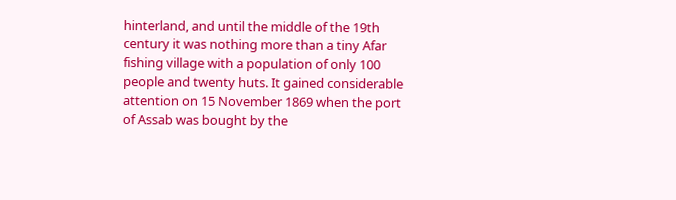hinterland, and until the middle of the 19th century it was nothing more than a tiny Afar fishing village with a population of only 100 people and twenty huts. It gained considerable attention on 15 November 1869 when the port of Assab was bought by the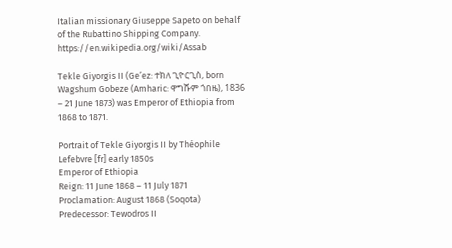Italian missionary Giuseppe Sapeto on behalf of the Rubattino Shipping Company.
https://en.wikipedia.org/wiki/Assab

Tekle Giyorgis II (Ge’ez: ተክለ ጊዮርጊስ, born Wagshum Gobeze (Amharic: ዋግሹም ጎበዜ), 1836 – 21 June 1873) was Emperor of Ethiopia from 1868 to 1871.

Portrait of Tekle Giyorgis II by Théophile Lefebvre [fr] early 1850s
Emperor of Ethiopia
Reign: 11 June 1868 – 11 July 1871
Proclamation: August 1868 (Soqota)
Predecessor: Tewodros II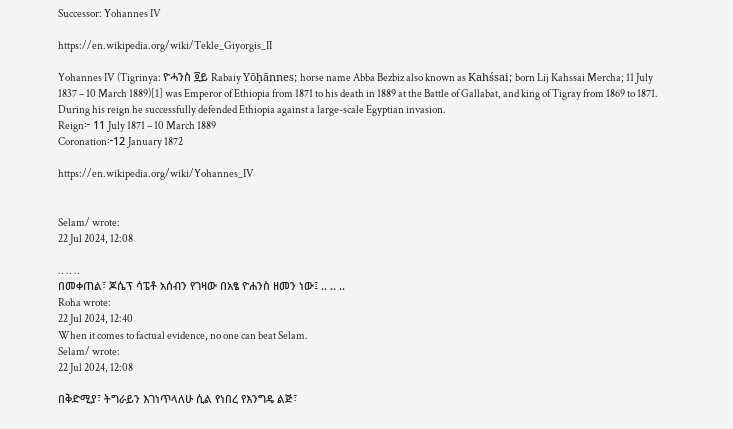Successor: Yohannes IV

https://en.wikipedia.org/wiki/Tekle_Giyorgis_II

Yohannes IV (Tigrinya: ዮሓንስ ፬ይ Rabaiy Yōḥānnes; horse name Abba Bezbiz also known as Kahśsai; born Lij Kahssai Mercha; 11 July 1837 – 10 March 1889)[1] was Emperor of Ethiopia from 1871 to his death in 1889 at the Battle of Gallabat, and king of Tigray from 1869 to 1871. During his reign he successfully defended Ethiopia against a large-scale Egyptian invasion.
Reign፦ 11 July 1871 – 10 March 1889
Coronation፦12 January 1872

https://en.wikipedia.org/wiki/Yohannes_IV


Selam/ wrote:
22 Jul 2024, 12:08

.. .. ..
በመቀጠል፣ ጆሴፕ ሳፔቶ አሰብን የገዛው በአፄ ዮሐንስ ዘመን ነው፤ .. .. ..
Roha wrote:
22 Jul 2024, 12:40
When it comes to factual evidence, no one can beat Selam.
Selam/ wrote:
22 Jul 2024, 12:08

በቅድሚያ፣ ትግራይን እገነጥላለሁ ሲል የነበረ የእንግዴ ልጅ፣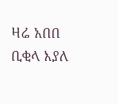ዛሬ አበበ ቢቂላ እያለ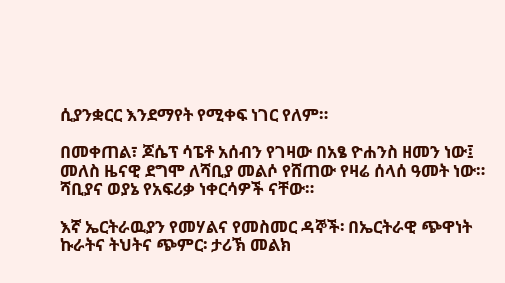ሲያንቋርር እንደማየት የሚቀፍ ነገር የለም።

በመቀጠል፣ ጆሴፕ ሳፔቶ አሰብን የገዛው በአፄ ዮሐንስ ዘመን ነው፤ መለስ ዜናዊ ደግሞ ለሻቢያ መልሶ የሸጠው የዛሬ ሰላሰ ዓመት ነው። ሻቢያና ወያኔ የአፍሪቃ ነቀርሳዎች ናቸው።

እኛ ኤርትራዉያን የመሃልና የመስመር ዳኞች፡ በኤርትራዊ ጭዋነት ኩራትና ትህትና ጭምር፡ ታሪኽ መልክ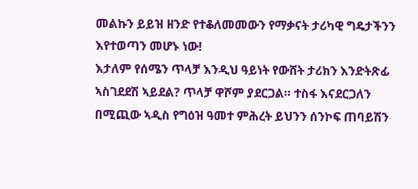መልኩን ይይዝ ዘንድ የተቆለመመውን የማቃናት ታሪካዊ ግዴታችንን እየተወጣን መሆኑ ነው!
እታለም የሰሜን ጥላቻ እንዲህ ዓይነት የውሸት ታሪክን እንድትጽፊ ኣስገደደሽ ኣይደል? ጥላቻ ዋሾም ያደርጋል። ተስፋ እናደርጋለን በሚጪው ኣዲስ የግዕዝ ዓመተ ምሕረት ይህንን ሰንኮፍ ጠባይሽን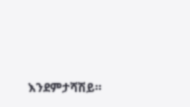እንደምታሻሽይ።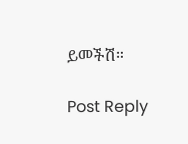ይመችሽ።

Post Reply